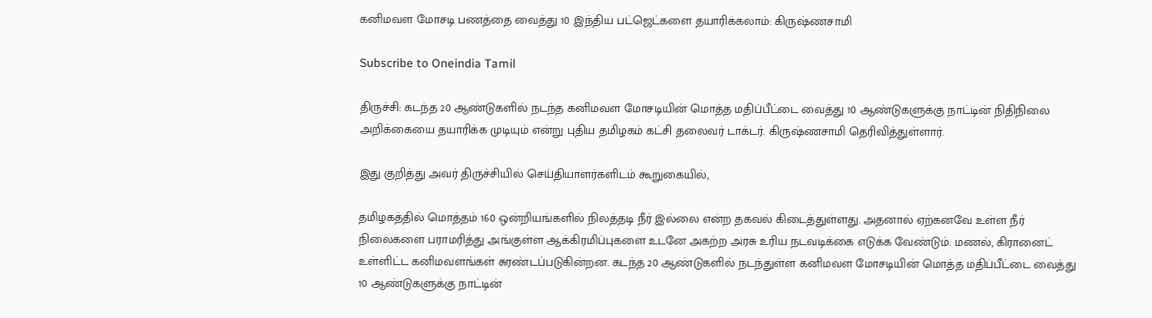கனிமவள மோசடி பணத்தை வைத்து 10 இந்திய பட்ஜெட்களை தயாரிக்கலாம்: கிருஷ்ணசாமி

Subscribe to Oneindia Tamil

திருச்சி: கடந்த 20 ஆண்டுகளில் நடந்த கனிமவள மோசடியின் மொத்த மதிப்பீட்டை வைத்து 10 ஆண்டுகளுக்கு நாட்டின் நிதிநிலை அறிக்கையை தயாரிக்க முடியும் என்று புதிய தமிழகம் கட்சி தலைவர் டாக்டர். கிருஷ்ணசாமி தெரிவித்துள்ளார்.

இது குறித்து அவர் திருச்சியில் செய்தியாளர்களிடம் கூறுகையில்,

தமிழகத்தில் மொத்தம் 160 ஒன்றியங்களில் நிலத்தடி நீர் இல்லை என்ற தகவல் கிடைத்துள்ளது. அதனால் ஏற்கனவே உள்ள நீர் நிலைகளை பராமரித்து அங்குள்ள ஆக்கிரமிப்புகளை உடனே அகற்ற அரசு உரிய நடவடிக்கை எடுக்க வேண்டும். மணல், கிரானைட் உள்ளிட்ட கனிமவளங்கள் சுரண்டப்படுகின்றன. கடந்த 20 ஆண்டுகளில் நடந்துள்ள கனிமவள மோசடியின் மொத்த மதிப்பீட்டை வைத்து 10 ஆண்டுகளுக்கு நாட்டின்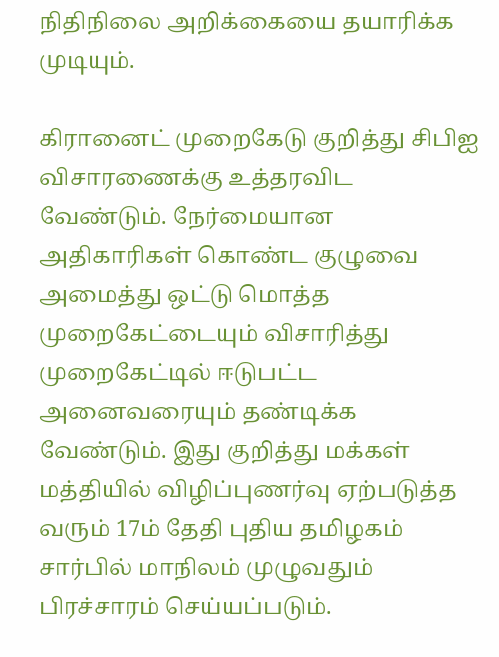நிதிநிலை அறிக்கையை தயாரிக்க முடியும்.

கிரானைட் முறைகேடு குறித்து சிபிஐ விசாரணைக்கு உத்தரவிட வேண்டும். நேர்மையான அதிகாரிகள் கொண்ட குழுவை அமைத்து ஒட்டு மொத்த முறைகேட்டையும் விசாரித்து முறைகேட்டில் ஈடுபட்ட அனைவரையும் தண்டிக்க வேண்டும். இது குறித்து மக்கள் மத்தியில் விழிப்புணர்வு ஏற்படுத்த வரும் 17ம் தேதி புதிய தமிழகம் சார்பில் மாநிலம் முழுவதும் பிரச்சாரம் செய்யப்படும்.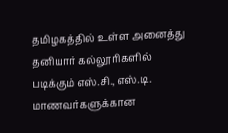தமிழகத்தில் உள்ள அனைத்து தனியார் கல்லூரிகளில் படிக்கும் எஸ்.சி., எஸ்.டி. மாணவர்களுக்கான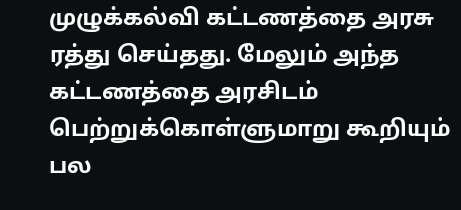முழுக்கல்வி கட்டணத்தை அரசு ரத்து செய்தது. மேலும் அந்த கட்டணத்தை அரசிடம் பெற்றுக்கொள்ளுமாறு கூறியும் பல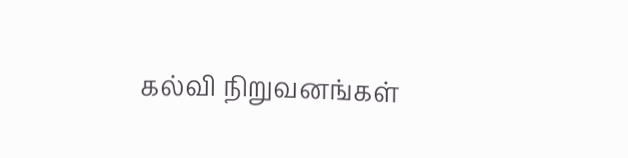கல்வி நிறுவனங்கள்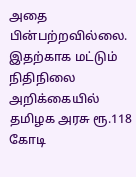அதை பின்பற்றவில்லை. இதற்காக மட்டும் நிதிநிலை அறிக்கையில் தமிழக அரசு ரூ.118 கோடி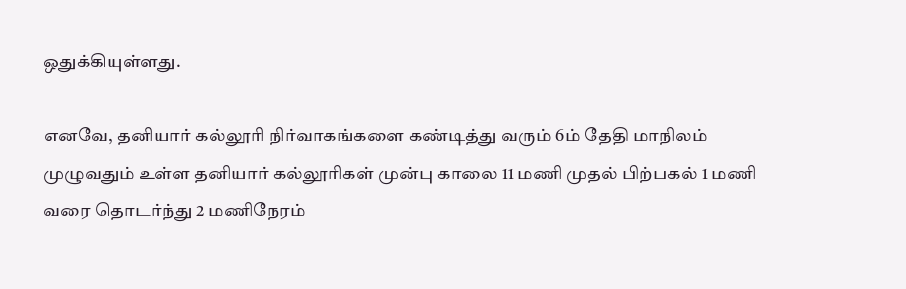ஒதுக்கியுள்ளது.

எனவே, தனியார் கல்லூரி நிர்வாகங்களை கண்டித்து வரும் 6ம் தேதி மாநிலம் முழுவதும் உள்ள தனியார் கல்லூரிகள் முன்பு காலை 11 மணி முதல் பிற்பகல் 1 மணி வரை தொடர்ந்து 2 மணிநேரம்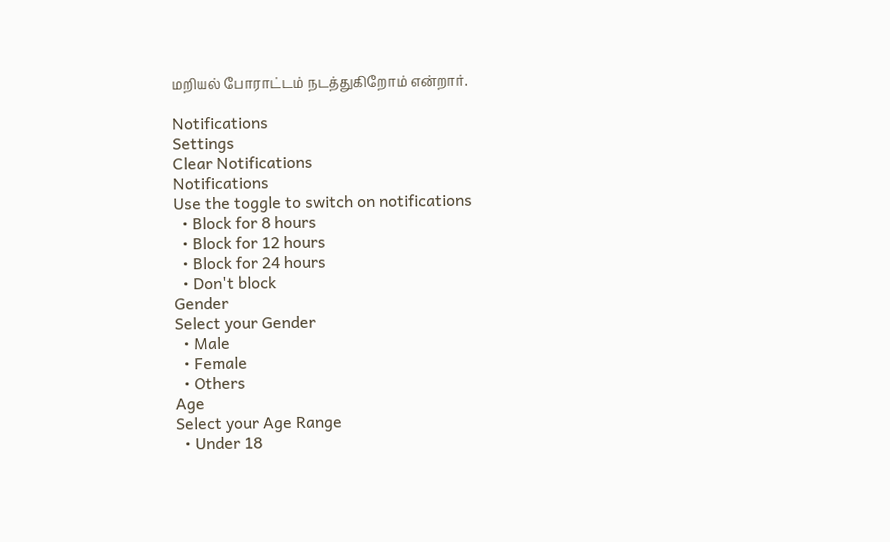மறியல் போராட்டம் நடத்துகிறோம் என்றார்.

Notifications
Settings
Clear Notifications
Notifications
Use the toggle to switch on notifications
  • Block for 8 hours
  • Block for 12 hours
  • Block for 24 hours
  • Don't block
Gender
Select your Gender
  • Male
  • Female
  • Others
Age
Select your Age Range
  • Under 18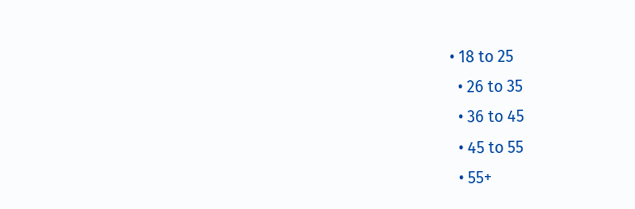• 18 to 25
  • 26 to 35
  • 36 to 45
  • 45 to 55
  • 55+